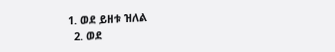1. ወደ ይዘቱ ዝለል
  2. ወደ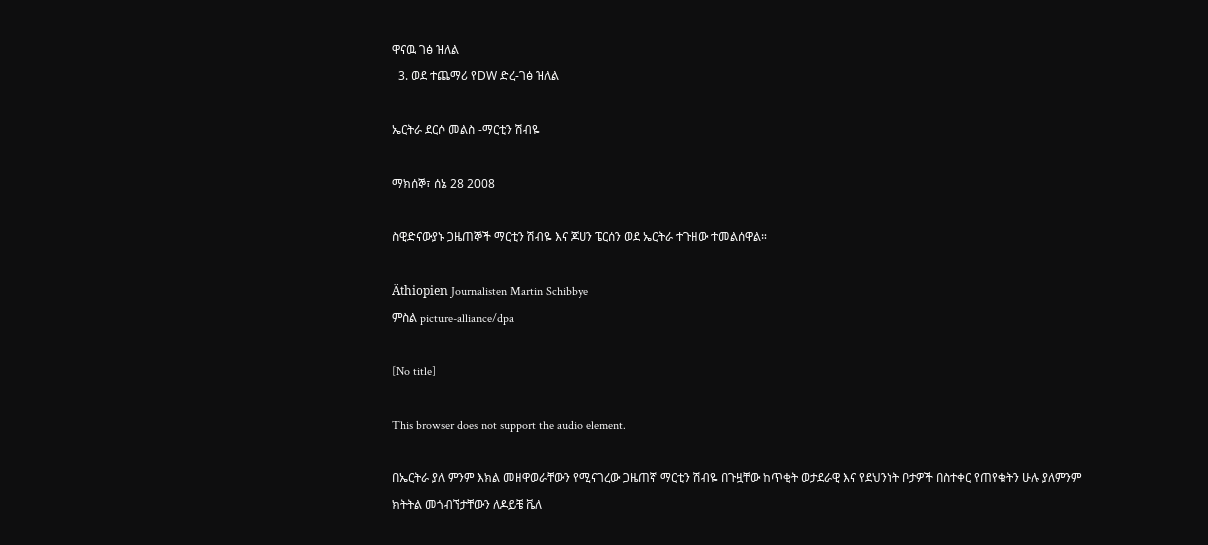ዋናዉ ገፅ ዝለል
  3. ወደ ተጨማሪ የDW ድረ-ገፅ ዝለል

ኤርትራ ደርሶ መልስ -ማርቲን ሽብዬ

ማክሰኞ፣ ሰኔ 28 2008

ስዊድናውያኑ ጋዜጠኞች ማርቲን ሽብዬ እና ጆሀን ፔርሰን ወደ ኤርትራ ተጉዘው ተመልሰዋል።

Äthiopien Journalisten Martin Schibbye
ምስል picture-alliance/dpa

[No title]

This browser does not support the audio element.

በኤርትራ ያለ ምንም እክል መዘዋወራቸውን የሚናገረው ጋዜጠኛ ማርቲን ሽብዬ በጉዟቸው ከጥቂት ወታደራዊ እና የደህንነት ቦታዎች በስተቀር የጠየቁትን ሁሉ ያለምንም ክትትል መጎብኘታቸውን ለዶይቼ ቬለ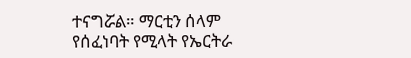ተናግሯል። ማርቲን ሰላም የሰፈነባት የሚላት የኤርትራ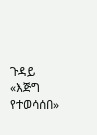ጉዳይ «እጅግ የተወሳሰበ»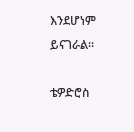እንደሆነም ይናገራል።

ቴዎድሮስ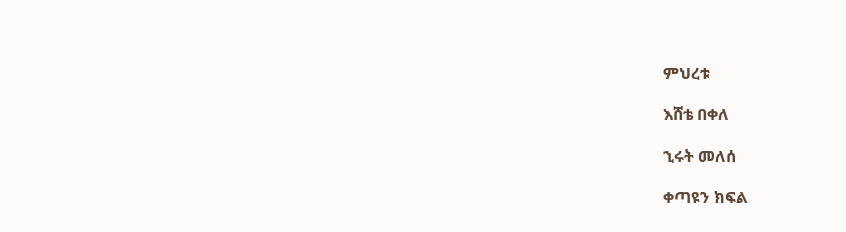ምህረቱ

እሸቴ በቀለ

ኂሩት መለሰ

ቀጣዩን ክፍል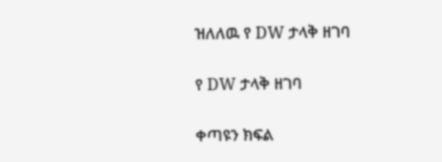ዝለለዉ የ DW ታላቅ ዘገባ

የ DW ታላቅ ዘገባ

ቀጣዩን ክፍል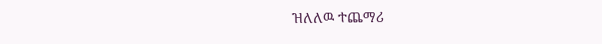ዝለለዉ ተጨማሪ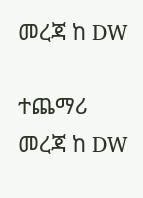መረጃ ከ DW

ተጨማሪ መረጃ ከ DW